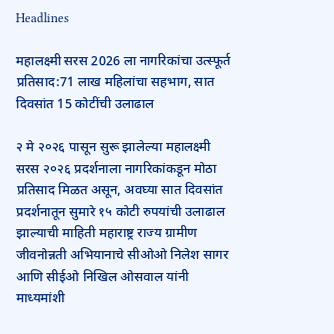Headlines

महालक्ष्मी सरस 2026 ला नागरिकांचा उत्स्फूर्त प्रतिसाद:71 लाख महिलांचा सहभाग, सात दिवसांत 15 कोटींची उलाढाल

२ मे २०२६ पासून सुरू झालेल्या महालक्ष्मी सरस २०२६ प्रदर्शनाला नागरिकांकडून मोठा प्रतिसाद मिळत असून, अवघ्या सात दिवसांत प्रदर्शनातून सुमारे १५ कोटी रुपयांची उलाढाल झाल्याची माहिती महाराष्ट्र राज्य ग्रामीण जीवनोन्नती अभियानाचे सीओओ निलेश सागर आणि सीईओ निखिल ओसवाल यांनी माध्यमांशी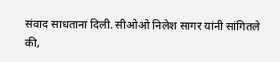संवाद साधताना दिली. सीओओ निलेश सागर यांनी सांगितले की,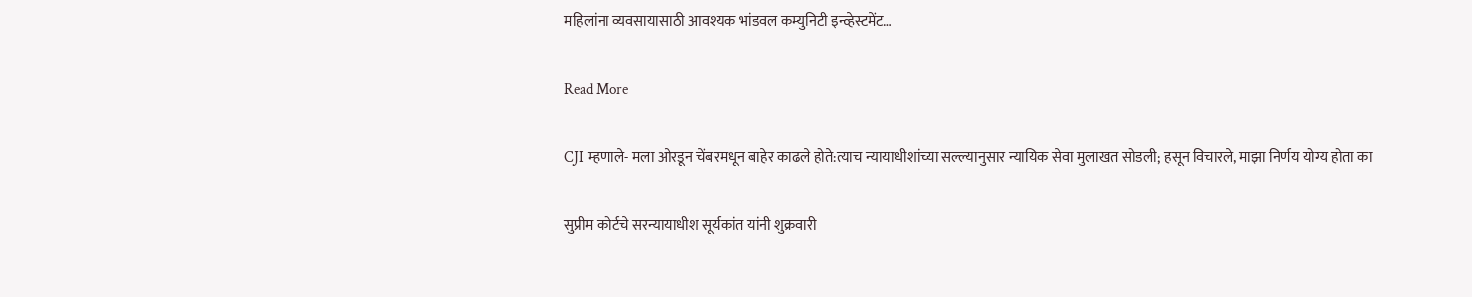महिलांना व्यवसायासाठी आवश्यक भांडवल कम्युनिटी इन्व्हेस्टमेंट…

Read More

CJI म्हणाले- मला ओरडून चेंबरमधून बाहेर काढले होते:त्याच न्यायाधीशांच्या सल्ल्यानुसार न्यायिक सेवा मुलाखत सोडली; हसून विचारले, माझा निर्णय योग्य होता का

सुप्रीम कोर्टचे सरन्यायाधीश सूर्यकांत यांनी शुक्रवारी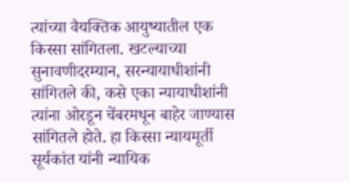त्यांच्या वैयक्तिक आयुष्यातील एक किस्सा सांगितला. खटल्याच्या सुनावणीदरम्यान, सरन्यायाधीशांनी सांगितले की, कसे एका न्यायाधीशांनी त्यांना ओरडून चेंबरमधून बाहेर जाण्यास सांगितले होते. हा किस्सा न्यायमूर्ती सूर्यकांत यांनी न्यायिक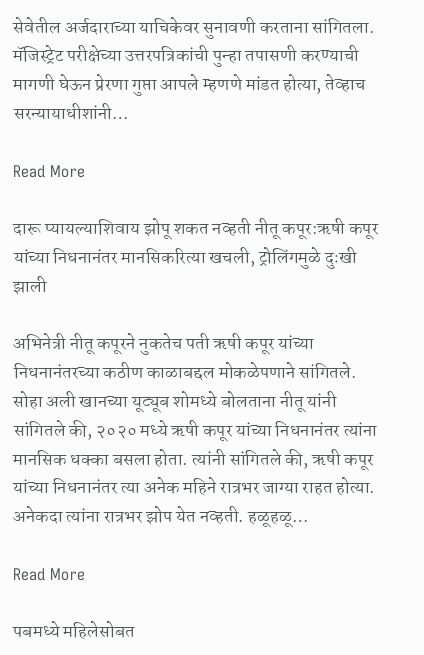सेवेतील अर्जदाराच्या याचिकेवर सुनावणी करताना सांगितला. मॅजिस्ट्रेट परीक्षेच्या उत्तरपत्रिकांची पुन्हा तपासणी करण्याची मागणी घेऊन प्रेरणा गुप्ता आपले म्हणणे मांडत होत्या, तेव्हाच सरन्यायाधीशांनी…

Read More

दारू प्यायल्याशिवाय झोपू शकत नव्हती नीतू कपूर:ऋषी कपूर यांच्या निधनानंतर मानसिकरित्या खचली, ट्रोलिंगमुळे दुःखी झाली

अभिनेत्री नीतू कपूरने नुकतेच पती ऋषी कपूर यांच्या निधनानंतरच्या कठीण काळाबद्दल मोकळेपणाने सांगितले. सोहा अली खानच्या यूट्यूब शोमध्ये बोलताना नीतू यांनी सांगितले की, २०२० मध्ये ऋषी कपूर यांच्या निधनानंतर त्यांना मानसिक धक्का बसला होता. त्यांनी सांगितले की, ऋषी कपूर यांच्या निधनानंतर त्या अनेक महिने रात्रभर जाग्या राहत होत्या. अनेकदा त्यांना रात्रभर झोप येत नव्हती. हळूहळू…

Read More

पबमध्ये महिलेसोबत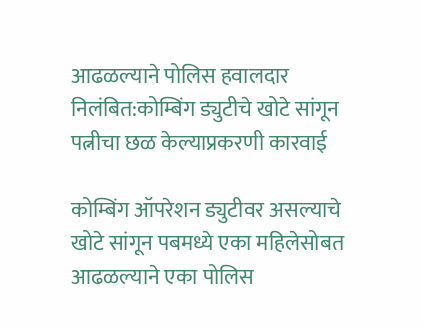आढळल्याने पोलिस हवालदार निलंबित:कोम्बिंग ड्युटीचे खोटे सांगून पत्नीचा छळ केल्याप्रकरणी कारवाई

कोम्बिंग ऑपरेशन ड्युटीवर असल्याचे खोटे सांगून पबमध्ये एका महिलेसोबत आढळल्याने एका पोलिस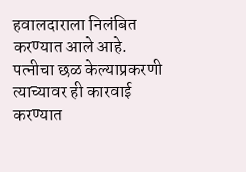हवालदाराला निलंबित करण्यात आले आहे. पत्नीचा छळ केल्याप्रकरणी त्याच्यावर ही कारवाई करण्यात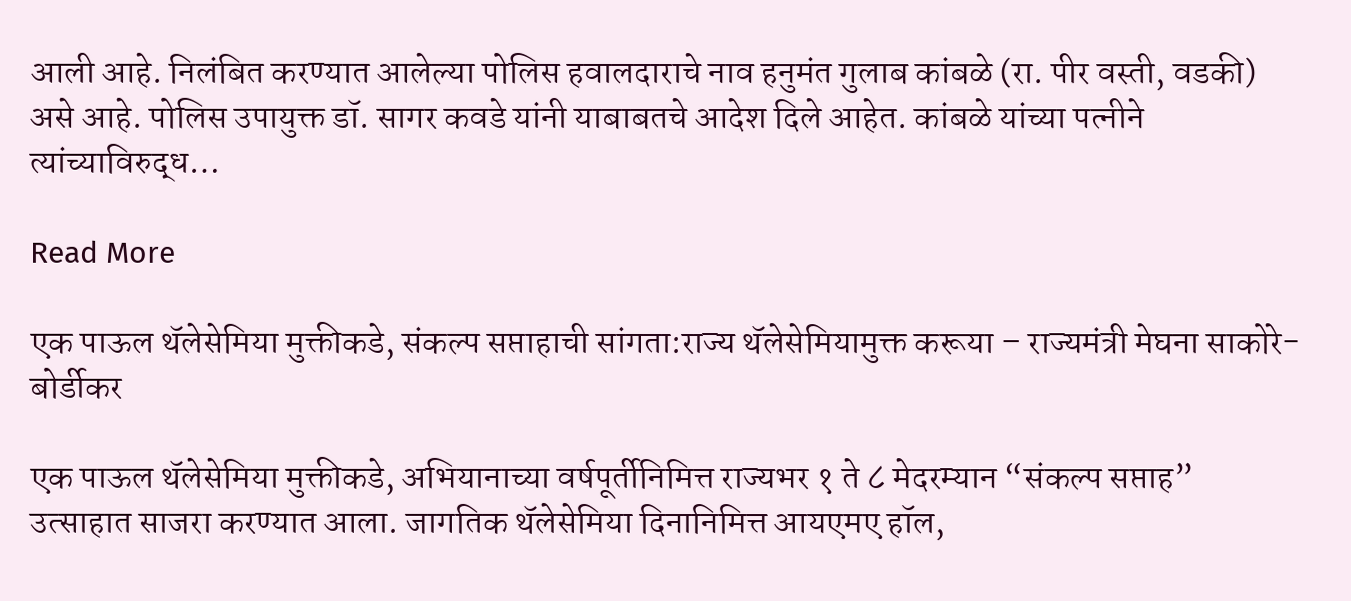आली आहे. निलंबित करण्यात आलेल्या पोलिस हवालदाराचे नाव हनुमंत गुलाब कांबळे (रा. पीर वस्ती, वडकी) असे आहे. पोलिस उपायुक्त डॉ. सागर कवडे यांनी याबाबतचे आदेश दिले आहेत. कांबळे यांच्या पत्नीने त्यांच्याविरुद्ध…

Read More

एक पाऊल थॅलेसेमिया मुक्तीकडे, संकल्प सप्ताहाची सांगता:राज्य थॅलेसेमियामुक्त करूया – राज्यमंत्री मेघना साकोरे-बोर्डीकर

एक पाऊल थॅलेसेमिया मुक्तीकडे, अभियानाच्या वर्षपूर्तीनिमित्त राज्यभर १ ते ८ मेदरम्यान “संकल्प सप्ताह” उत्साहात साजरा करण्यात आला. जागतिक थॅलेसेमिया दिनानिमित्त आयएमए हॉल,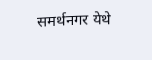समर्थनगर येथे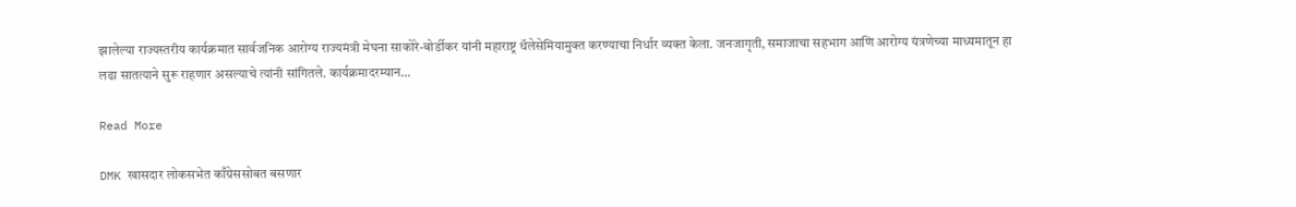झालेल्या राज्यस्तरीय कार्यक्रमात सार्वजनिक आरोग्य राज्यमंत्री मेघना साकोरे-बोर्डीकर यांनी महाराष्ट्र थॅलेसेमियामुक्त करण्याचा निर्धार व्यक्त केला. जनजागृती, समाजाचा सहभाग आणि आरोग्य यंत्रणेच्या माध्यमातून हा लढा सातत्याने सुरू राहणार असल्याचे त्यांनी सांगितले. कार्यक्रमादरम्यान…

Read More

DMK खासदार लोकसभेत काँग्रेससोबत बसणार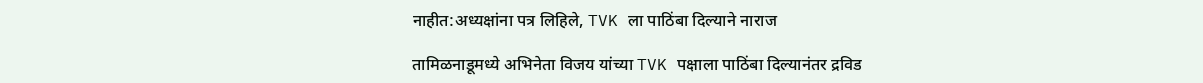नाहीत:अध्यक्षांना पत्र लिहिले, TVK ला पाठिंबा दिल्याने नाराज

तामिळनाडूमध्ये अभिनेता विजय यांच्या TVK पक्षाला पाठिंबा दिल्यानंतर द्रविड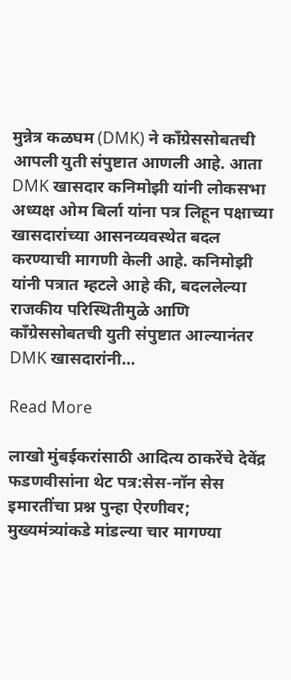मुन्नेत्र कळघम (DMK) ने काँग्रेससोबतची आपली युती संपुष्टात आणली आहे. आता DMK खासदार कनिमोझी यांनी लोकसभा अध्यक्ष ओम बिर्ला यांना पत्र लिहून पक्षाच्या खासदारांच्या आसनव्यवस्थेत बदल करण्याची मागणी केली आहे. कनिमोझी यांनी पत्रात म्हटले आहे की, बदललेल्या राजकीय परिस्थितीमुळे आणि काँग्रेससोबतची युती संपुष्टात आल्यानंतर DMK खासदारांनी…

Read More

लाखो मुंबईकरांसाठी आदित्य ठाकरेंचे देवेंद्र फडणवीसांना थेट पत्र:सेस-नॉन सेस इमारतींचा प्रश्न पुन्हा ऐरणीवर; मुख्यमंत्र्यांकडे मांडल्या चार मागण्या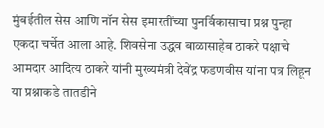मुंबईतील सेस आणि नॉन सेस इमारतींच्या पुनर्विकासाचा प्रश्न पुन्हा एकदा चर्चेत आला आहे. शिवसेना उद्धव बाळासाहेब ठाकरे पक्षाचे आमदार आदित्य ठाकरे यांनी मुख्यमंत्री देवेंद्र फडणवीस यांना पत्र लिहून या प्रश्नाकडे तातडीने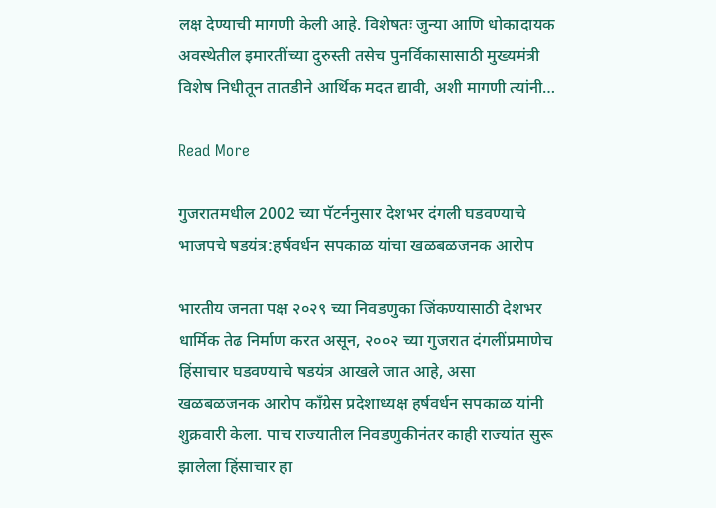लक्ष देण्याची मागणी केली आहे. विशेषतः जुन्या आणि धोकादायक अवस्थेतील इमारतींच्या दुरुस्ती तसेच पुनर्विकासासाठी मुख्यमंत्री विशेष निधीतून तातडीने आर्थिक मदत द्यावी, अशी मागणी त्यांनी…

Read More

गुजरातमधील 2002 च्या पॅटर्ननुसार देशभर दंगली घडवण्याचे भाजपचे षडयंत्र:हर्षवर्धन सपकाळ यांचा खळबळजनक आरोप

भारतीय जनता पक्ष २०२९ च्या निवडणुका जिंकण्यासाठी देशभर धार्मिक तेढ निर्माण करत असून, २००२ च्या गुजरात दंगलींप्रमाणेच हिंसाचार घडवण्याचे षडयंत्र आखले जात आहे, असा खळबळजनक आरोप काँग्रेस प्रदेशाध्यक्ष हर्षवर्धन सपकाळ यांनी शुक्रवारी केला. पाच राज्यातील निवडणुकीनंतर काही राज्यांत सुरू झालेला हिंसाचार हा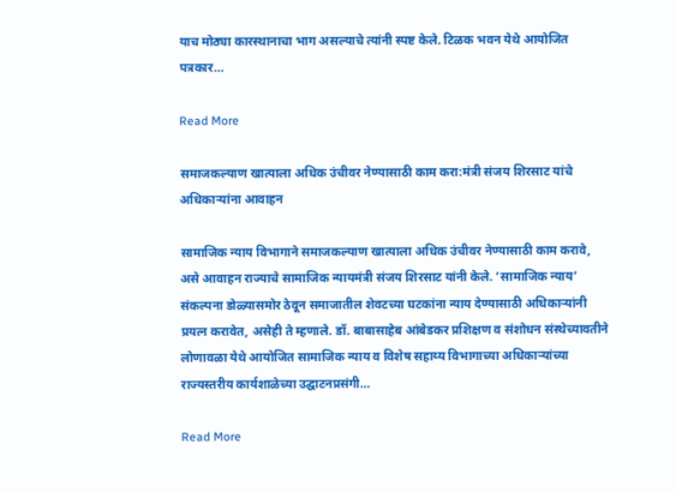याच मोठ्या कारस्थानाचा भाग असल्याचे त्यांनी स्पष्ट केले. टिळक भवन येथे आयोजित पत्रकार…

Read More

समाजकल्याण खात्याला अधिक उंचीवर नेण्यासाठी काम करा:मंत्री संजय शिरसाट यांचे अधिकाऱ्यांना आवाहन

सामाजिक न्याय विभागाने समाजकल्याण खात्याला अधिक उंचीवर नेण्यासाठी काम करावे, असे आवाहन राज्याचे सामाजिक न्यायमंत्री संजय शिरसाट यांनी केले. ‘सामाजिक न्याय’ संकल्पना डोळ्यासमोर ठेवून समाजातील शेवटच्या घटकांना न्याय देण्यासाठी अधिकाऱ्यांनी प्रयत्न करावेत, असेही ते म्हणाले. डॉ. बाबासाहेब आंबेडकर प्रशिक्षण व संशोधन संस्थेच्यावतीने लोणावळा येथे आयोजित सामाजिक न्याय व विशेष सहाय्य विभागाच्या अधिकाऱ्यांच्या राज्यस्तरीय कार्यशाळेच्या उद्घाटनप्रसंगी…

Read More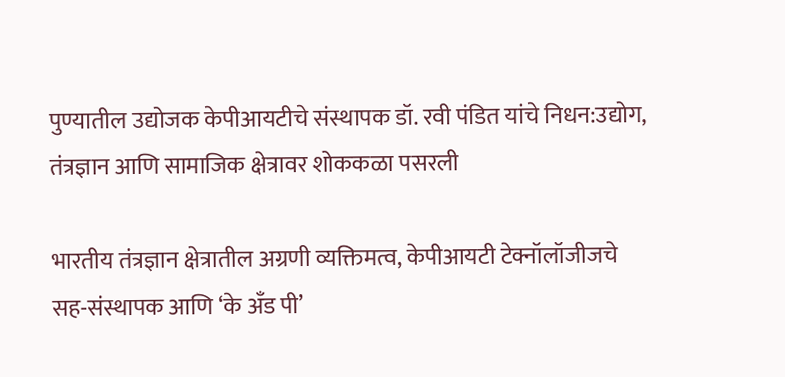पुण्यातील उद्योजक केपीआयटीचे संस्थापक डॉ. रवी पंडित यांचे निधन:उद्योग, तंत्रज्ञान आणि सामाजिक क्षेत्रावर शोककळा पसरली

भारतीय तंत्रज्ञान क्षेत्रातील अग्रणी व्यक्तिमत्व, केपीआयटी टेक्नॉलॉजीजचे सह-संस्थापक आणि ‘के अँड पी’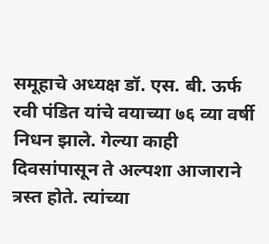समूहाचे अध्यक्ष डॉ. एस. बी. ऊर्फ रवी पंडित यांचे वयाच्या ७६ व्या वर्षी निधन झाले. गेल्या काही दिवसांपासून ते अल्पशा आजाराने त्रस्त होते. त्यांच्या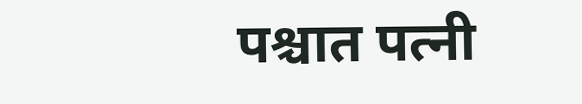पश्चात पत्नी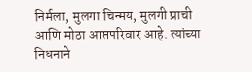निर्मला, मुलगा चिन्मय, मुलगी प्राची आणि मोठा आप्तपरिवार आहे. त्यांच्या निधनाने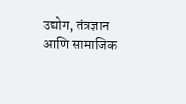उद्योग, तंत्रज्ञान आणि सामाजिक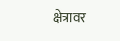क्षेत्रावर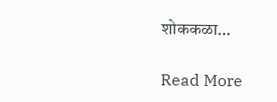शोककळा…

Read More